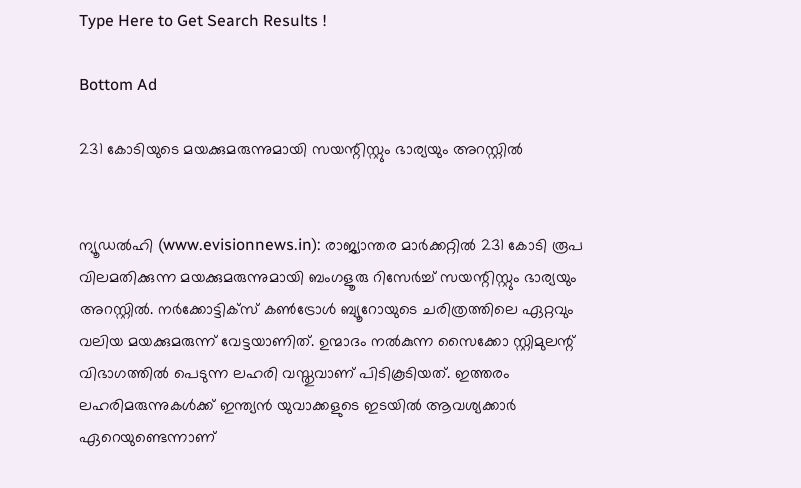Type Here to Get Search Results !

Bottom Ad

231 കോടിയുടെ മയക്കുമരുന്നുമായി സയന്റിസ്റ്റും ഭാര്യയും അറസ്റ്റില്‍


ന്യൂഡല്‍ഹി (www.evisionnews.in): രാജ്യാന്തര മാര്‍ക്കറ്റില്‍ 231 കോടി രൂപ വിലമതിക്കുന്ന മയക്കുമരുന്നുമായി ബംഗളൂരു റിസേര്‍ച്ച് സയന്റിസ്റ്റും ഭാര്യയും അറസ്റ്റില്‍. നര്‍ക്കോട്ടിക്സ് കണ്‍ട്രോള്‍ ബ്യൂറോയുടെ ചരിത്രത്തിലെ ഏറ്റവും വലിയ മയക്കുമരുന്ന് വേട്ടയാണിത്. ഉന്മാദം നല്‍കുന്ന സൈക്കോ സ്റ്റിമുലന്റ് വിഭാഗത്തില്‍ പെടുന്ന ലഹരി വസ്തുവാണ് പിടികൂടിയത്. ഇത്തരം ലഹരിമരുന്നുകള്‍ക്ക് ഇന്ത്യന്‍ യുവാക്കളുടെ ഇടയില്‍ ആവശ്യക്കാര്‍ ഏറെയുണ്ടെന്നാണ്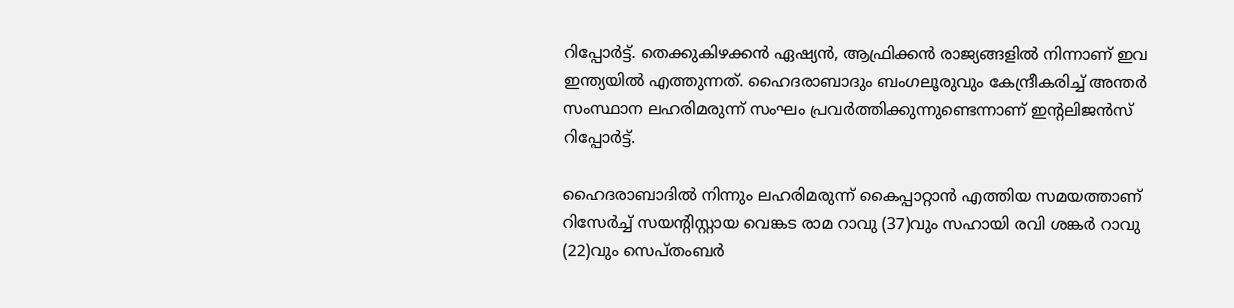റിപ്പോര്‍ട്ട്. തെക്കുകിഴക്കന്‍ ഏഷ്യന്‍, ആഫ്രിക്കന്‍ രാജ്യങ്ങളില്‍ നിന്നാണ് ഇവ ഇന്ത്യയില്‍ എത്തുന്നത്. ഹൈദരാബാദും ബംഗലൂരുവും കേന്ദ്രീകരിച്ച് അന്തര്‍ സംസ്ഥാന ലഹരിമരുന്ന് സംഘം പ്രവര്‍ത്തിക്കുന്നുണ്ടെന്നാണ് ഇന്റലിജന്‍സ് റിപ്പോര്‍ട്ട്.

ഹൈദരാബാദില്‍ നിന്നും ലഹരിമരുന്ന് കൈപ്പാറ്റാന്‍ എത്തിയ സമയത്താണ് റിസേര്‍ച്ച് സയന്റിസ്റ്റായ വെങ്കട രാമ റാവു (37)വും സഹായി രവി ശങ്കര്‍ റാവു (22)വും സെപ്തംബര്‍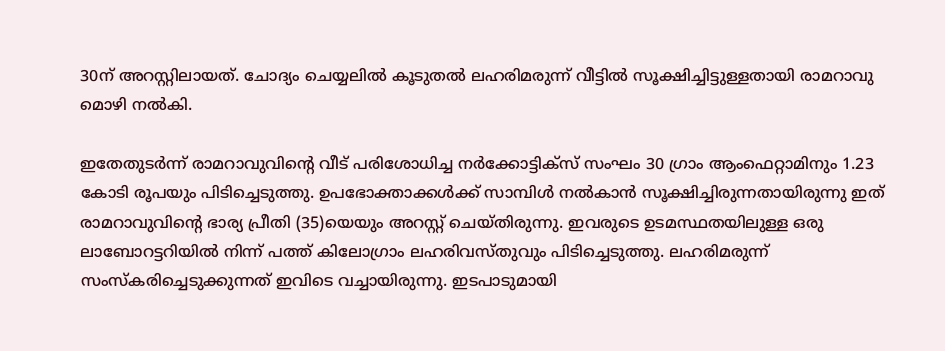30ന് അറസ്റ്റിലായത്. ചോദ്യം ചെയ്യലില്‍ കൂടുതല്‍ ലഹരിമരുന്ന് വീട്ടില്‍ സൂക്ഷിച്ചിട്ടുള്ളതായി രാമറാവു മൊഴി നല്‍കി.

ഇതേതുടര്‍ന്ന് രാമറാവുവിന്റെ വീട് പരിശോധിച്ച നര്‍ക്കോട്ടിക്സ് സംഘം 30 ഗ്രാം ആംഫെറ്റാമിനും 1.23 കോടി രൂപയും പിടിച്ചെടുത്തു. ഉപഭോക്താക്കള്‍ക്ക് സാമ്പിള്‍ നല്‍കാന്‍ സൂക്ഷിച്ചിരുന്നതായിരുന്നു ഇത് രാമറാവുവിന്റെ ഭാര്യ പ്രീതി (35)യെയും അറസ്റ്റ് ചെയ്തിരുന്നു. ഇവരുടെ ഉടമസ്ഥതയിലുള്ള ഒരു ലാബോറട്ടറിയില്‍ നിന്ന് പത്ത് കിലോഗ്രാം ലഹരിവസ്തുവും പിടിച്ചെടുത്തു. ലഹരിമരുന്ന് സംസ്‌കരിച്ചെടുക്കുന്നത് ഇവിടെ വച്ചായിരുന്നു. ഇടപാടുമായി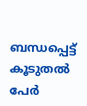ബന്ധപ്പെട്ട് കൂടുതല്‍ പേര്‍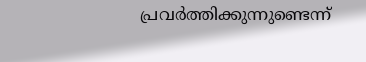പ്രവര്‍ത്തിക്കുന്നുണ്ടെന്ന്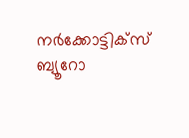നര്‍ക്കോട്ടിക്സ് ബ്യൂറോ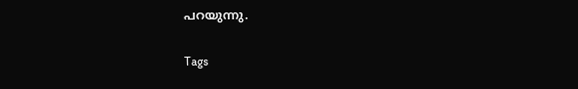പറയുന്നു.

Tags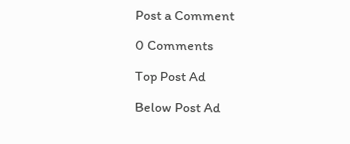Post a Comment

0 Comments

Top Post Ad

Below Post Ad